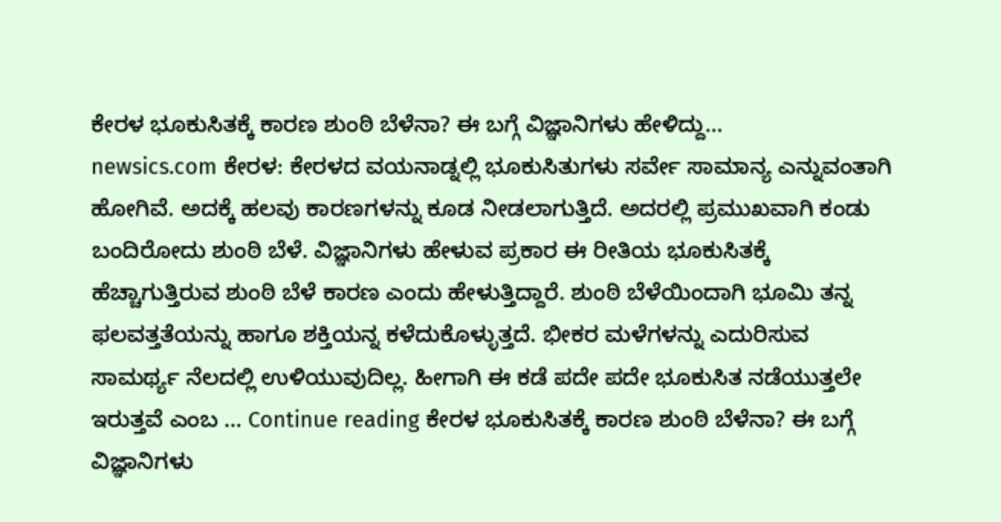ಕೇರಳ ಭೂಕುಸಿತಕ್ಕೆ ಕಾರಣ ಶುಂಠಿ ಬೆಳೆನಾ? ಈ ಬಗ್ಗೆ ವಿಜ್ಞಾನಿಗಳು ಹೇಳಿದ್ದು…
newsics.com ಕೇರಳ: ಕೇರಳದ ವಯನಾಡ್ನಲ್ಲಿ ಭೂಕುಸಿತುಗಳು ಸರ್ವೇ ಸಾಮಾನ್ಯ ಎನ್ನುವಂತಾಗಿ ಹೋಗಿವೆ. ಅದಕ್ಕೆ ಹಲವು ಕಾರಣಗಳನ್ನು ಕೂಡ ನೀಡಲಾಗುತ್ತಿದೆ. ಅದರಲ್ಲಿ ಪ್ರಮುಖವಾಗಿ ಕಂಡು ಬಂದಿರೋದು ಶುಂಠಿ ಬೆಳೆ. ವಿಜ್ಞಾನಿಗಳು ಹೇಳುವ ಪ್ರಕಾರ ಈ ರೀತಿಯ ಭೂಕುಸಿತಕ್ಕೆ ಹೆಚ್ಚಾಗುತ್ತಿರುವ ಶುಂಠಿ ಬೆಳೆ ಕಾರಣ ಎಂದು ಹೇಳುತ್ತಿದ್ದಾರೆ. ಶುಂಠಿ ಬೆಳೆಯಿಂದಾಗಿ ಭೂಮಿ ತನ್ನ ಫಲವತ್ತತೆಯನ್ನು ಹಾಗೂ ಶಕ್ತಿಯನ್ನ ಕಳೆದುಕೊಳ್ಳುತ್ತದೆ. ಭೀಕರ ಮಳೆಗಳನ್ನು ಎದುರಿಸುವ ಸಾಮರ್ಥ್ಯ ನೆಲದಲ್ಲಿ ಉಳಿಯುವುದಿಲ್ಲ. ಹೀಗಾಗಿ ಈ ಕಡೆ ಪದೇ ಪದೇ ಭೂಕುಸಿತ ನಡೆಯುತ್ತಲೇ ಇರುತ್ತವೆ ಎಂಬ … Continue reading ಕೇರಳ ಭೂಕುಸಿತಕ್ಕೆ ಕಾರಣ ಶುಂಠಿ ಬೆಳೆನಾ? ಈ ಬಗ್ಗೆ ವಿಜ್ಞಾನಿಗಳು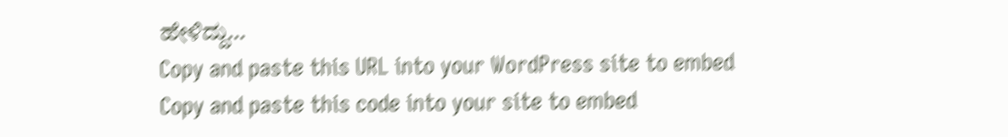ಹೇಳಿದ್ದು…
Copy and paste this URL into your WordPress site to embed
Copy and paste this code into your site to embed